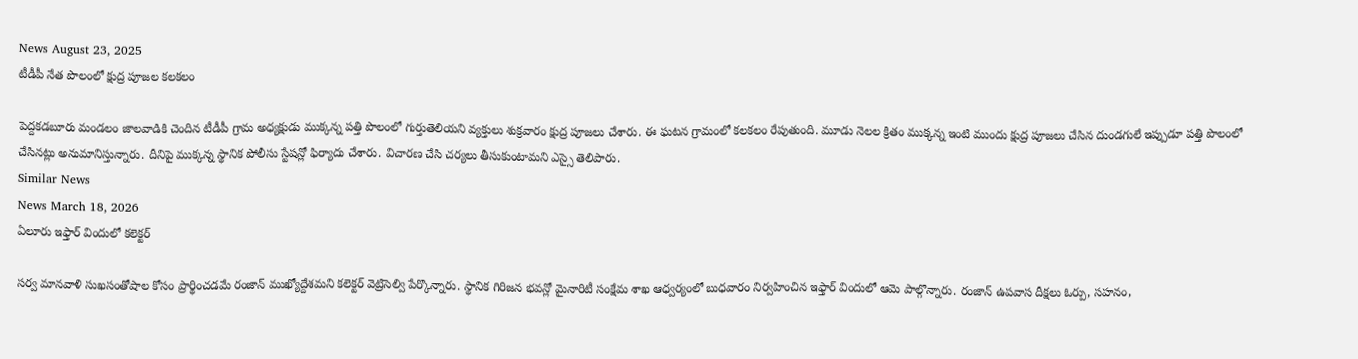News August 23, 2025
టీడీపీ నేత పొలంలో క్షుద్ర పూజల కలకలం

పెద్దకడబూరు మండలం జాలవాడికి చెందిన టీడీపీ గ్రామ అధ్యక్షుడు ముక్కన్న పత్తి పొలంలో గుర్తుతెలియని వ్యక్తులు శుక్రవారం క్షుద్ర పూజలు చేశారు. ఈ ఘటన గ్రామంలో కలకలం రేపుతుంది. మూడు నెలల క్రితం ముక్కన్న ఇంటి ముందు క్షుద్ర పూజలు చేసిన దుండగులే ఇప్పుడూ పత్తి పొలంలో చేసినట్లు అనుమానిస్తున్నారు. దీనిపై ముక్కన్న స్థానిక పోలీసు స్టేషన్లో ఫిర్యాదు చేశారు. విచారణ చేసి చర్యలు తీసుకుంటామని ఎస్సై తెలిపారు.
Similar News
News March 18, 2026
ఏలూరు ఇఫ్తార్ విందులో కలెక్టర్

సర్వ మానవాళి సుఖసంతోషాల కోసం ప్రార్థించడమే రంజాన్ ముఖ్యోద్దేశమని కలెక్టర్ వెట్రిసెల్వి పేర్కొన్నారు. స్థానిక గిరిజన భవన్లో మైనారిటీ సంక్షేమ శాఖ ఆధ్వర్యంలో బుధవారం నిర్వహించిన ఇఫ్తార్ విందులో ఆమె పాల్గొన్నారు. రంజాన్ ఉపవాస దీక్షలు ఓర్పు, సహనం,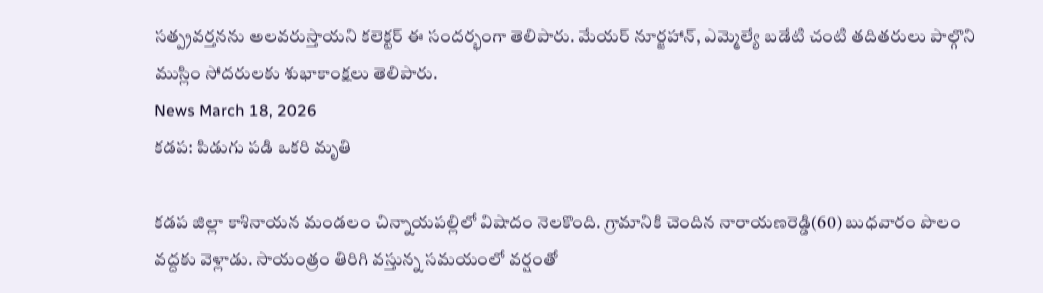సత్ప్రవర్తనను అలవరుస్తాయని కలెక్టర్ ఈ సందర్భంగా తెలిపారు. మేయర్ నూర్జహాన్, ఎమ్మెల్యే బడేటి చంటి తదితరులు పాల్గొని ముస్లిం సోదరులకు శుభాకాంక్షలు తెలిపారు.
News March 18, 2026
కడప: పిడుగు పడి ఒకరి మృతి

కడప జిల్లా కాశినాయన మండలం చిన్నాయపల్లిలో విషాదం నెలకొంది. గ్రామానికి చెందిన నారాయణరెడ్డి(60) బుధవారం పొలం వద్దకు వెళ్లాడు. సాయంత్రం తిరిగి వస్తున్న సమయంలో వర్షంతో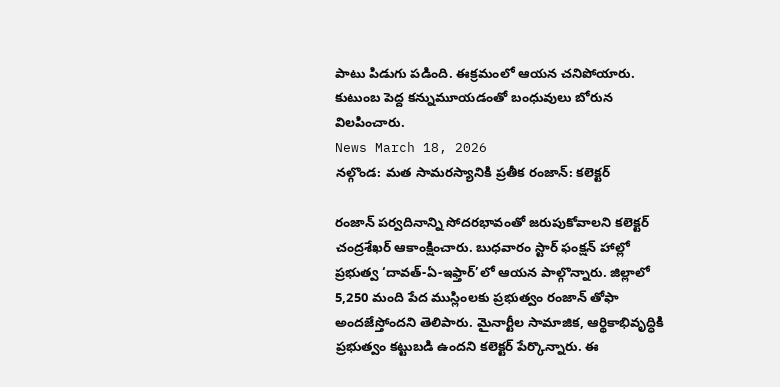పాటు పిడుగు పడింది. ఈక్రమంలో ఆయన చనిపోయారు. కుటుంబ పెద్ద కన్నుమూయడంతో బంధువులు బోరున విలపించారు.
News March 18, 2026
నల్గొండ: మత సామరస్యానికి ప్రతీక రంజాన్: కలెక్టర్

రంజాన్ పర్వదినాన్ని సోదరభావంతో జరుపుకోవాలని కలెక్టర్ చంద్రశేఖర్ ఆకాంక్షించారు. బుధవారం స్టార్ ఫంక్షన్ హాల్లో ప్రభుత్వ ‘దావత్-ఏ-ఇఫ్తార్’లో ఆయన పాల్గొన్నారు. జిల్లాలో 5,250 మంది పేద ముస్లింలకు ప్రభుత్వం రంజాన్ తోఫా అందజేస్తోందని తెలిపారు. మైనార్టీల సామాజిక, ఆర్థికాభివృద్ధికి ప్రభుత్వం కట్టుబడి ఉందని కలెక్టర్ పేర్కొన్నారు. ఈ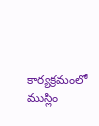కార్యక్రమంలో ముస్లిం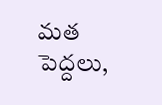మత పెద్దలు,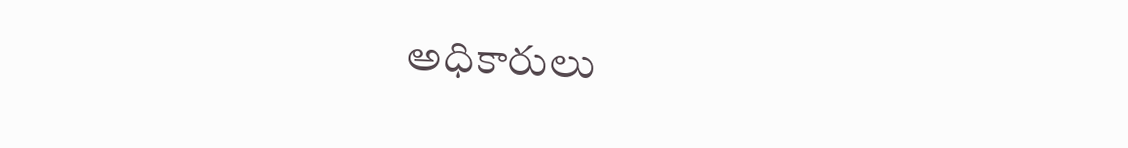అధికారులు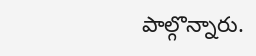పాల్గొన్నారు.